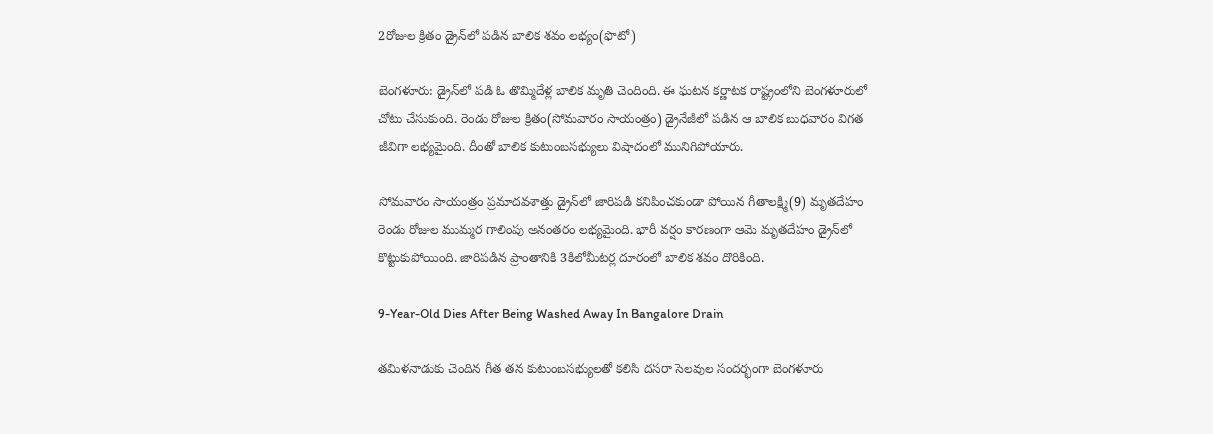2రోజుల క్రితం డ్రైన్‌లో పడిన బాలిక శవం లభ్యం(ఫొటో)

బెంగళూరు: డ్రైన్‌లో పడి ఓ తొమ్మిదేళ్ల బాలిక మృతి చెందింది. ఈ ఘటన కర్ణాటక రాష్ట్రంలోని బెంగళూరులో చోటు చేసుకుంది. రెండు రోజుల క్రితం(సోమవారం సాయంత్రం) డ్రైనేజీలో పడిన ఆ బాలిక బుధవారం విగత జీవిగా లభ్యమైంది. దీంతో బాలిక కుటుంబసభ్యులు విషాదంలో మునిగిపోయారు.

సోమవారం సాయంత్రం ప్రమాదవశాత్తు డ్రైన్‌లో జారిపడి కనిపించకుండా పోయిన గీతాలక్ష్మి(9) మృతదేహం రెండు రోజుల ముమ్మర గాలింపు అనంతరం లభ్యమైంది. భారీ వర్షం కారణంగా ఆమె మృతదేహం డ్రైన్‌లో కొట్టుకుపోయింది. జారిపడిన ప్రాంతానికి 3కిలోమీటర్ల దూరంలో బాలిక శవం దొరికింది.

9-Year-Old Dies After Being Washed Away In Bangalore Drain

తమిళనాడుకు చెందిన గీత తన కుటుంబసభ్యులతో కలిసి దసరా సెలవుల సందర్భంగా బెంగళూరు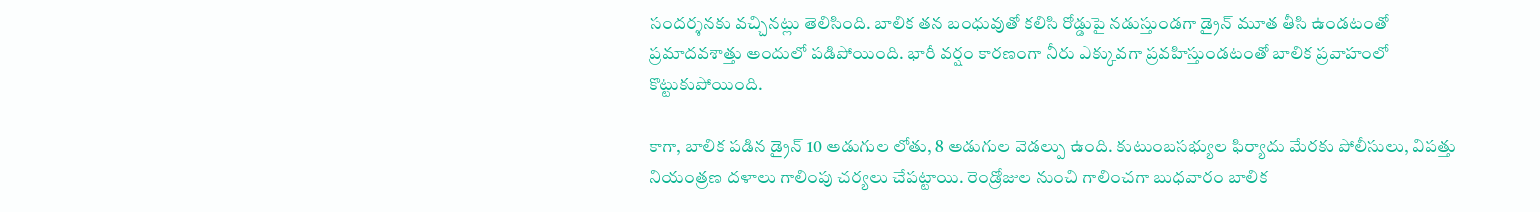సందర్శనకు వచ్చినట్లు తెలిసింది. బాలిక తన బంధువుతో కలిసి రోడ్డుపై నడుస్తుండగా డ్రైన్ మూత తీసి ఉండటంతో ప్రమాదవశాత్తు అందులో పడిపోయింది. భారీ వర్షం కారణంగా నీరు ఎక్కువగా ప్రవహిస్తుండటంతో బాలిక ప్రవాహంలో కొట్టుకుపోయింది.

కాగా, బాలిక పడిన డ్రైన్ 10 అడుగుల లోతు, 8 అడుగుల వెడల్పు ఉంది. కుటుంబసభ్యుల ఫిర్యాదు మేరకు పోలీసులు, విపత్తు నియంత్రణ దళాలు గాలింపు చర్యలు చేపట్టాయి. రెండ్రోజుల నుంచి గాలించగా బుధవారం బాలిక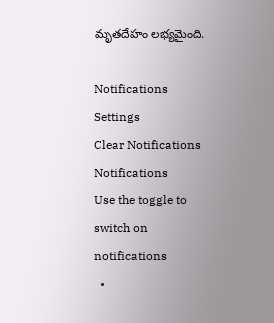మృతదేహం లభ్యమైంది.

Notifications
Settings
Clear Notifications
Notifications
Use the toggle to switch on notifications
  •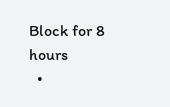Block for 8 hours
  •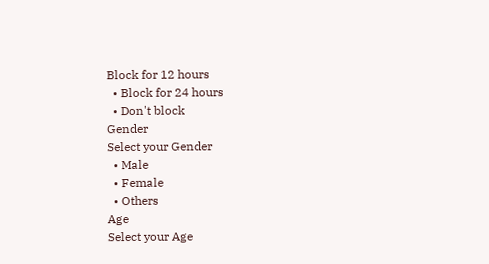Block for 12 hours
  • Block for 24 hours
  • Don't block
Gender
Select your Gender
  • Male
  • Female
  • Others
Age
Select your Age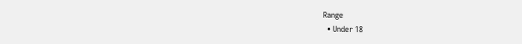Range
  • Under 18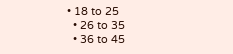• 18 to 25
  • 26 to 35
  • 36 to 45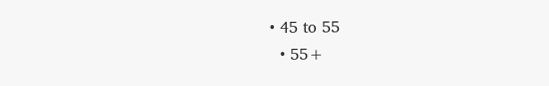• 45 to 55
  • 55+